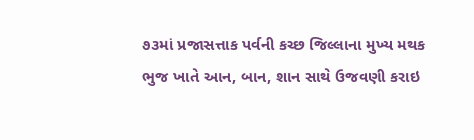૭૩માં પ્રજાસત્તાક પર્વની કચ્છ જિલ્લાના મુખ્ય મથક ભુજ ખાતે આન, બાન, શાન સાથે ઉજવણી કરાઇ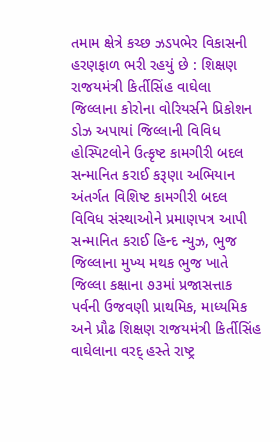તમામ ક્ષેત્રે કચ્છ ઝડપભેર વિકાસની હરણફાળ ભરી રહયું છે : શિક્ષણ રાજયમંત્રી કિર્તીસિંહ વાઘેલા  જિલ્લાના કોરોના વોરિયર્સને પ્રિકોશન ડોઝ અપાયાં જિલ્લાની વિવિધ હોસ્પિટલોને ઉત્કૃષ્ટ કામગીરી બદલ સન્માનિત કરાઈ કરૂણા અભિયાન અંતર્ગત વિશિષ્ટ કામગીરી બદલ વિવિધ સંસ્થાઓને પ્રમાણપત્ર આપી સન્માનિત કરાઈ હિન્દ ન્યુઝ, ભુજ         જિલ્લાના મુખ્ય મથક ભુજ ખાતે જિલ્લા કક્ષાના ૭૩માં પ્રજાસત્તાક પર્વની ઉજવણી પ્રાથમિક, માધ્યમિક અને પ્રૌઢ શિક્ષણ રાજયમંત્રી કિર્તીસિંહ વાઘેલાના વરદ્ હસ્તે રાષ્ટ્ર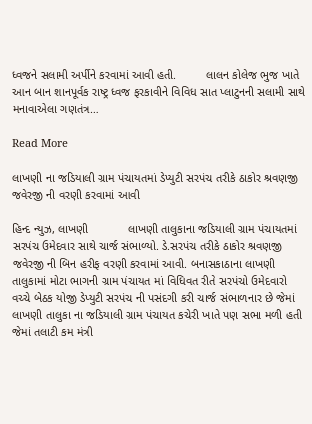ધ્વજને સલામી અર્પીને કરવામાં આવી હતી.         લાલન કોલેજ ભુજ ખાતે આન બાન શાનપૂર્વક રાષ્ટ્ર ધ્વજ ફરકાવીને વિવિધ સાત પ્લાટુનની સલામી સાથે મનાવાએલા ગણતંત્ર…

Read More

લાખણી ના જડિયાલી ગ્રામ પંચાયતમાં ડેપ્યુટી સરપંચ તરીકે ઠાકોર શ્રવણજી જવેરજી ની વરણી કરવામાં આવી

હિન્દ ન્યુઝ, લાખણી            લાખણી તાલુકાના જડિયાલી ગ્રામ પંચાયતમાં સરપંચ ઉમેદવાર સાથે ચાર્જ સંભાળ્યો. ડે.સરપંચ તરીકે ઠાકોર શ્રવણજી જવેરજી ની બિન હરીફ વરણી કરવામાં આવી. બનાસકાઠાના લાખણી તાલુકામાં મોટા ભાગની ગ્રામ પંચાયત માં વિધિવત રીતે સરપંચો ઉમેદવારો વચ્ચે બેઠક યોજી ડેપ્યુટી સરપંચ ની પસંદગી કરી ચાર્જ સંભાળનાર છે જેમાં લાખણી તાલુકા ના જડિયાલી ગ્રામ પંચાયત કચેરી ખાતે પણ સભા મળી હતી જેમાં તલાટી કમ મંત્રી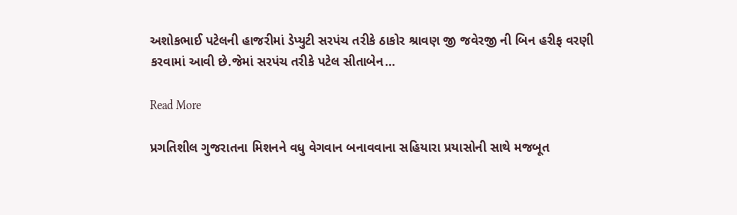અશોકભાઈ પટેલની હાજરીમાં ડેપ્યુટી સરપંચ તરીકે ઠાકોર શ્રાવણ જી જવેરજી ની બિન હરીફ વરણી કરવામાં આવી છે.જેમાં સરપંચ તરીકે પટેલ સીતાબેન…

Read More

પ્રગતિશીલ ગુજરાતના મિશનને વધુ વેગવાન બનાવવાના સહિયારા પ્રયાસોની સાથે મજબૂત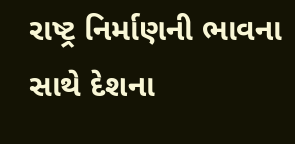રાષ્ટ્ર નિર્માણની ભાવના સાથે દેશના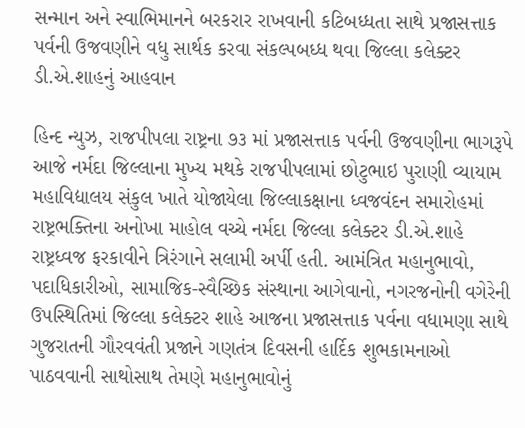સન્માન અને સ્વાભિમાનને બરકરાર રાખવાની કટિબધ્ધતા સાથે પ્રજાસત્તાક પર્વની ઉજવણીને વધુ સાર્થક કરવા સંકલ્પબધ્ધ થવા જિલ્લા કલેક્ટર ડી.એ.શાહનું આહવાન

હિન્દ ન્યુઝ, રાજપીપલા રાષ્ટ્રના ૭૩ માં પ્રજાસત્તાક પર્વની ઉજવણીના ભાગરૂપે આજે નર્મદા જિલ્લાના મુખ્ય મથકે રાજપીપલામાં છોટુભાઇ પુરાણી વ્યાયામ મહાવિદ્યાલય સંકુલ ખાતે યોજાયેલા જિલ્લાકક્ષાના ધ્વજવંદન સમારોહમાં રાષ્ટ્રભક્તિના અનોખા માહોલ વચ્ચે નર્મદા જિલ્લા કલેક્ટર ડી.એ.શાહે રાષ્ટ્રધ્વજ ફરકાવીને ત્રિરંગાને સલામી અર્પી હતી. આમંત્રિત મહાનુભાવો, પદાધિકારીઓ, સામાજિક-સ્વૈચ્છિક સંસ્થાના આગેવાનો, નગરજનોની વગેરેની ઉપસ્થિતિમાં જિલ્લા કલેક્ટર શાહે આજના પ્રજાસત્તાક પર્વના વધામણા સાથે ગુજરાતની ગૌરવવંતી પ્રજાને ગણતંત્ર દિવસની હાર્દિક શુભકામનાઓ પાઠવવાની સાથોસાથ તેમણે મહાનુભાવોનું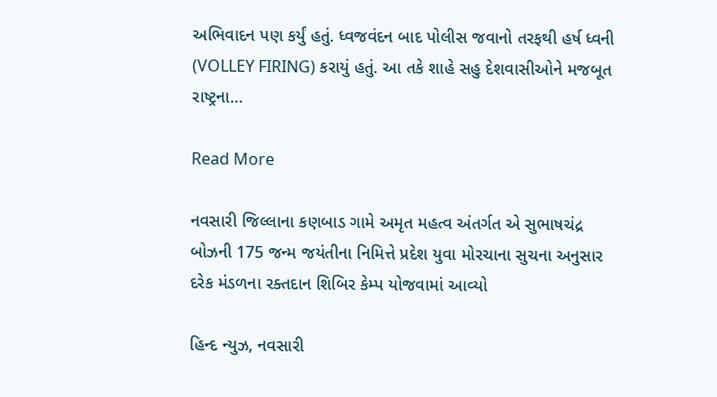અભિવાદન પણ કર્યું હતું. ધ્વજવંદન બાદ પોલીસ જવાનો તરફથી હર્ષ ધ્વની (VOLLEY FIRING) કરાયું હતું. આ તકે શાહે સહુ દેશવાસીઓને મજબૂત રાષ્ટ્રના…

Read More

નવસારી જિલ્લાના કણબાડ ગામે અમૃત મહત્વ અંતર્ગત એ સુભાષચંદ્ર બોઝની 175 જન્મ જયંતીના નિમિત્તે પ્રદેશ યુવા મોરચાના સુચના અનુસાર દરેક મંડળના રક્તદાન શિબિર કેમ્પ યોજવામાં આવ્યો

હિન્દ ન્યુઝ, નવસારી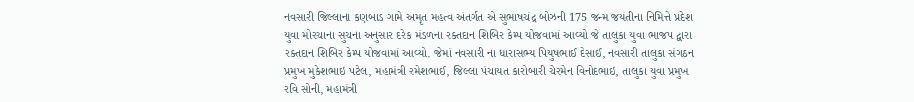નવસારી જિલ્લાના કણબાડ ગામે અમૃત મહત્વ અંતર્ગત એ સુભાષચંદ્ર બોઝની 175 જન્મ જયંતીના નિમિત્તે પ્રદેશ યુવા મોરચાના સુચના અનુસાર દરેક મંડળના રક્તદાન શિબિર કેમ્પ યોજવામાં આવ્યો જે તાલુકા યુવા ભાજપ દ્વારા રક્તદાન શિબિર કેમ્પ યોજવામાં આવ્યો. જેમાં નવસારી ના ધારાસભ્ય પિયુષભાઈ દેસાઈ, નવસારી તાલુકા સંગઠન પ્રમુખ મુકેશભાઇ પટેલ, મહામંત્રી રમેશભાઈ, જિલ્લા પંચાયત કારોબારી ચેરમેન વિનોદભાઇ, તાલુકા યુવા પ્રમુખ રવિ સોની, મહામંત્રી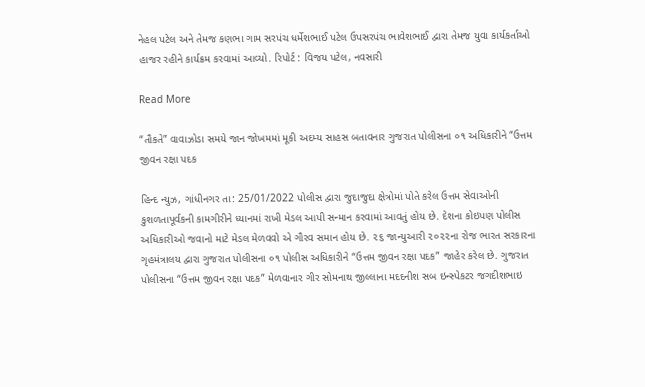નેહલ પટેલ અને તેમજ કણભા ગામ સરપંચ ધર્મેશભાઈ પટેલ ઉપસરપંચ ભાવેશભાઈ દ્વારા તેમજ યુવા કાર્યકર્તાઓ હાજર રહીને કાર્યક્રમ કરવામાં આવ્યો. રિપોર્ટ : વિજય પટેલ, નવસારી

Read More

“તૌકતે” વાવાઝોડા સમયે જાન જોખમમાં મૂકી અદમ્ય સાહસ બતાવનાર ગુજરાત પોલીસના ૦૧ અધિકારીને “ઉત્તમ જીવન રક્ષા પદક

હિન્દ ન્યુઝ, ગાંધીનગર તા: 25/01/2022 પોલીસ દ્વારા જુદાજુદા ક્ષેત્રોમાં પોતે કરેલ ઉત્તમ સેવાઓની કુશળતાપૂર્વકની કામગીરીને ધ્યાનમાં રાખી મેડલ આપી સન્માન કરવામાં આવતું હોય છે. દેશના કોઇપણ પોલીસ અધિકારીઓ જવાનો માટે મેડલ મેળવવો એ ગૌરવ સમાન હોય છે. ૨૬ જાન્યુઆરી ૨૦૨૨ના રોજ ભારત સરકારના ગૃહમંત્રાલય દ્વારા ગુજરાત પોલીસના ૦૧ પોલીસ અધિકારીને “ઉત્તમ જીવન રક્ષા પદક” જાહેર કરેલ છે. ગુજરાત પોલીસના “ઉત્તમ જીવન રક્ષા પદક” મેળવાનાર ગીર સોમનાથ જીલ્લાના મદદનીશ સબ ઇન્સ્પેકટર જગદીશભાઇ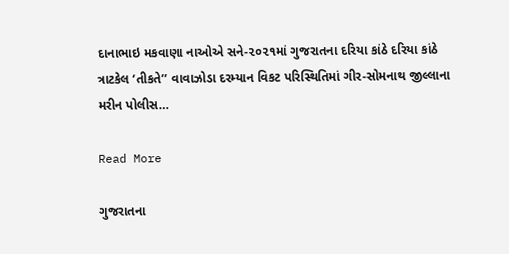દાનાભાઇ મકવાણા નાઓએ સને-૨૦૨૧માં ગુજરાતના દરિયા કાંઠે દરિયા કાંઠે ત્રાટકેલ ‘તીકતે’’ વાવાઝોડા દરમ્યાન વિકટ પરિસ્થિતિમાં ગીર-સોમનાથ જીલ્લાના મરીન પોલીસ…

Read More

ગુજરાતના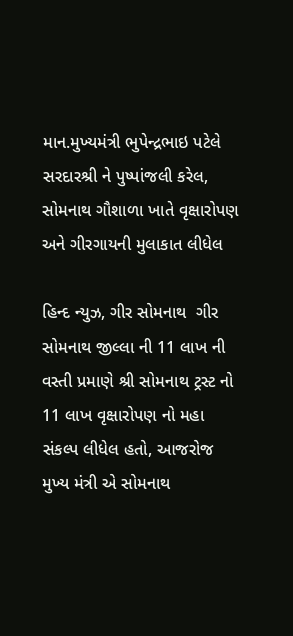માન.મુખ્યમંત્રી ભુપેન્દ્રભાઇ પટેલે સરદારશ્રી ને પુષ્પાંજલી કરેલ, સોમનાથ ગૌશાળા ખાતે વૃક્ષારોપણ અને ગીરગાયની મુલાકાત લીધેલ

હિન્દ ન્યુઝ, ગીર સોમનાથ  ગીર સોમનાથ જીલ્લા ની 11 લાખ ની વસ્તી પ્રમાણે શ્રી સોમનાથ ટ્રસ્ટ નો 11 લાખ વૃક્ષારોપણ નો મહા સંકલ્પ લીધેલ હતો, આજરોજ મુખ્ય મંત્રી એ સોમનાથ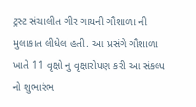ટ્રસ્ટ સંચાલીત ગીર ગાયની ગૌશાળા ની મુલાકાત લીધેલ હતી. આ પ્રસંગે ગૌશાળા ખાતે 11 વૃક્ષો નુ વૃક્ષારોપણ કરી આ સંકલ્પ નો શુભારંભ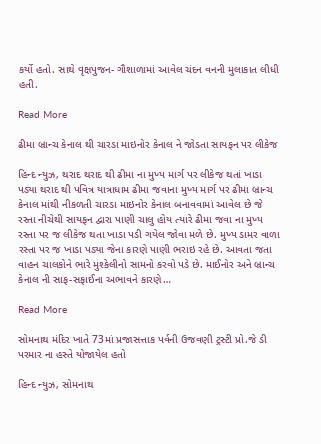કર્યો હતો. સાથે વૃક્ષપુજન- ગૌશાળામાં આવેલ ચંદન વનની મુલાકાત લીધી હતી.

Read More

ઢીમા બ્રાન્ચ કેનાલ થી ચારડા માઇનોર કેનાલ ને જોડતા સાયફન પર લીકેજ

હિન્દ ન્યુઝ, થરાદ થરાદ થી ઢીમા ના મુખ્ય માર્ગ પર લીકેજ થતાં ખાડા પડ્યા થરાદ થી પવિત્ર યાત્રાધામ ઢીમા જવાના મુખ્ય માર્ગ પર ઢીમા બ્રાન્ચ કેનાલ માંથી નીકળતી ચારડા માઇનોર કેનાલ બનાવવામાં આવેલ છે જે રસ્તા નીચેથી સાયફન દ્વારા પાણી ચાલુ હોય ત્યારે ઢીમા જવા ના મુખ્ય રસ્તા પર જ લીકેજ થતા ખાડા પડી ગયેલ જોવા મળે છે. મુખ્ય ડામર વાળા રસ્તા પર જ ખાડા પડ્યા જેના કારણે પાણી ભરાઇ રહે છે. આવતા જતા વાહન ચાલકોને ભારે મુશ્કેલીનો સામનો કરવો પડે છે. માઈનોર અને બ્રાન્ચ કેનાલ ની સાફ-સફાઈના અભાવને કારણે…

Read More

સોમનાથ મંદિર ખાતે 73માં પ્રજાસત્તાક પર્વની ઉજવણી ટ્રસ્ટી પ્રો.જે ડી પરમાર ના હસ્તે યોજાયેલ હતો

હિન્દ ન્યુઝ, સોમનાથ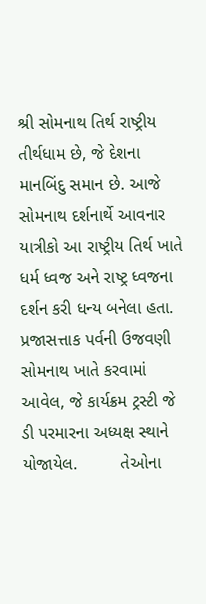શ્રી સોમનાથ તિર્થ રાષ્ટ્રીય તીર્થધામ છે, જે દેશના માનબિંદુ સમાન છે. આજે સોમનાથ દર્શનાર્થે આવનાર યાત્રીકો આ રાષ્ટ્રીય તિર્થ ખાતે ધર્મ ધ્વજ અને રાષ્ટ્ર ધ્વજના દર્શન કરી ધન્ય બનેલા હતા. પ્રજાસત્તાક પર્વની ઉજવણી સોમનાથ ખાતે કરવામાં આવેલ, જે કાર્યક્રમ ટ્રસ્ટી જે ડી પરમારના અધ્યક્ષ સ્થાને યોજાયેલ.         તેઓના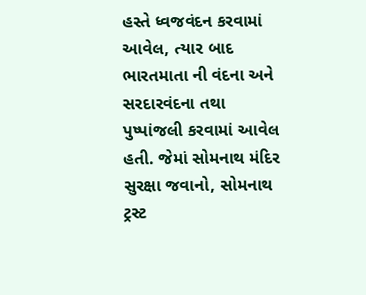હસ્તે ધ્વજવંદન કરવામાં આવેલ, ત્યાર બાદ ભારતમાતા ની વંદના અને સરદારવંદના તથા પુષ્પાંજલી કરવામાં આવેલ હતી. જેમાં સોમનાથ મંદિર સુરક્ષા જવાનો, સોમનાથ ટ્રસ્ટ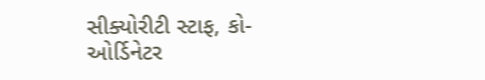સીક્યોરીટી સ્ટાફ, કો-ઓર્ડિનેટર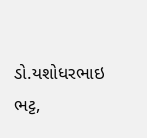ડો.યશોધરભાઇ ભટ્ટ,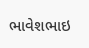ભાવેશભાઇ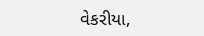વેકરીયા,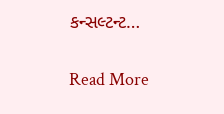કન્સલ્ટન્ટ…

Read More